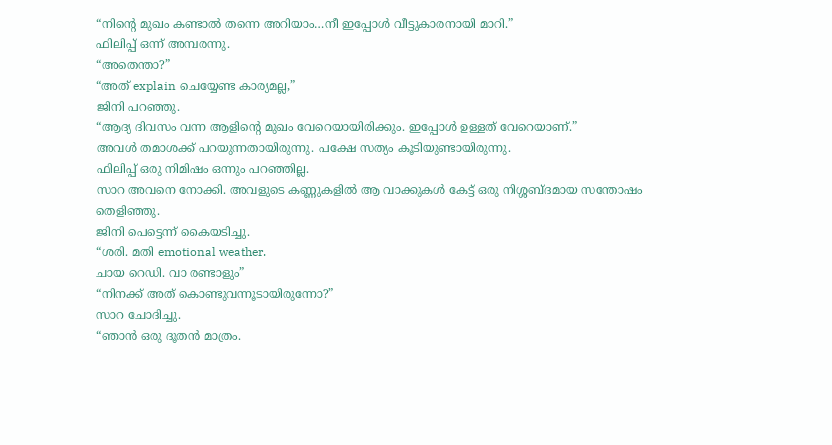“നിന്റെ മുഖം കണ്ടാൽ തന്നെ അറിയാം…നീ ഇപ്പോൾ വീട്ടുകാരനായി മാറി.”
ഫിലിപ്പ് ഒന്ന് അമ്പരന്നു.
“അതെന്താ?”
“അത് explain ചെയ്യേണ്ട കാര്യമല്ല,”
ജിനി പറഞ്ഞു.
“ആദ്യ ദിവസം വന്ന ആളിന്റെ മുഖം വേറെയായിരിക്കും. ഇപ്പോൾ ഉള്ളത് വേറെയാണ്.”
അവൾ തമാശക്ക് പറയുന്നതായിരുന്നു. പക്ഷേ സത്യം കൂടിയുണ്ടായിരുന്നു.
ഫിലിപ്പ് ഒരു നിമിഷം ഒന്നും പറഞ്ഞില്ല.
സാറ അവനെ നോക്കി. അവളുടെ കണ്ണുകളിൽ ആ വാക്കുകൾ കേട്ട് ഒരു നിശ്ശബ്ദമായ സന്തോഷം തെളിഞ്ഞു.
ജിനി പെട്ടെന്ന് കൈയടിച്ചു.
“ശരി. മതി emotional weather.
ചായ റെഡി. വാ രണ്ടാളും”
“നിനക്ക് അത് കൊണ്ടുവന്നൂടായിരുന്നോ?”
സാറ ചോദിച്ചു.
“ഞാൻ ഒരു ദൂതൻ മാത്രം.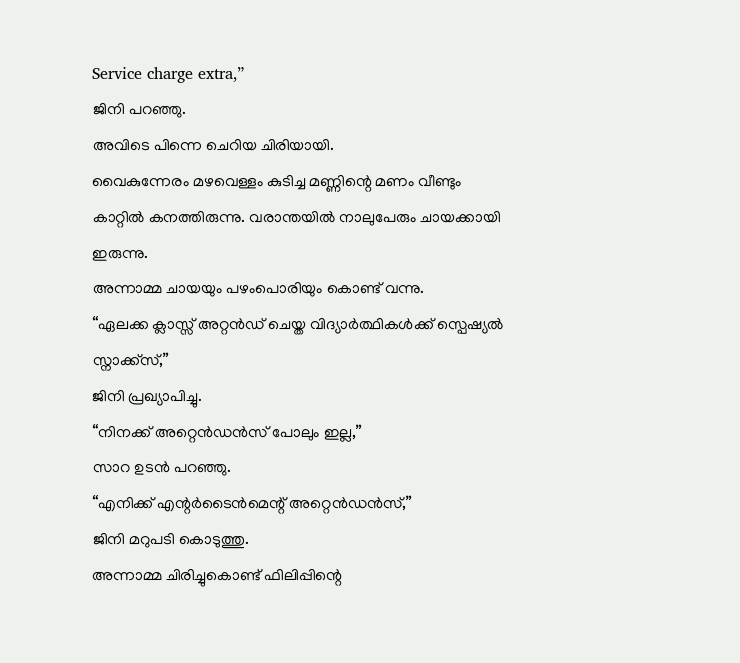Service charge extra,”
ജിനി പറഞ്ഞു.
അവിടെ പിന്നെ ചെറിയ ചിരിയായി.
വൈകുന്നേരം മഴവെള്ളം കുടിച്ച മണ്ണിന്റെ മണം വീണ്ടും കാറ്റിൽ കനത്തിരുന്നു. വരാന്തയിൽ നാലുപേരും ചായക്കായി ഇരുന്നു.
അന്നാമ്മ ചായയും പഴംപൊരിയും കൊണ്ട് വന്നു.
“ഏലക്ക ക്ലാസ്സ് അറ്റൻഡ് ചെയ്ത വിദ്യാർത്ഥികൾക്ക് സ്പെഷ്യൽ സ്നാക്ക്സ്,”
ജിനി പ്രഖ്യാപിച്ചു.
“നിനക്ക് അറ്റെൻഡൻസ് പോലും ഇല്ല,”
സാറ ഉടൻ പറഞ്ഞു.
“എനിക്ക് എന്റർടൈൻമെന്റ് അറ്റെൻഡൻസ്,”
ജിനി മറുപടി കൊടുത്തു.
അന്നാമ്മ ചിരിച്ചുകൊണ്ട് ഫിലിപ്പിന്റെ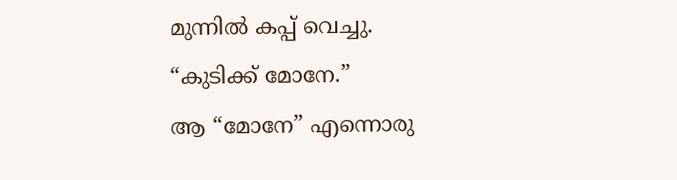മുന്നിൽ കപ്പ് വെച്ചു.
“കുടിക്ക് മോനേ.”
ആ “മോനേ” എന്നൊരു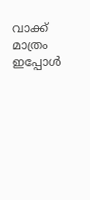വാക്ക് മാത്രം
ഇപ്പോൾ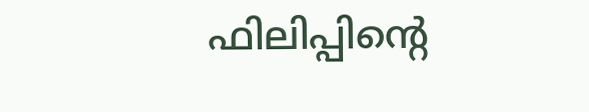ഫിലിപ്പിന്റെ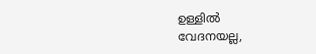ഉള്ളിൽ
വേദനയല്ല,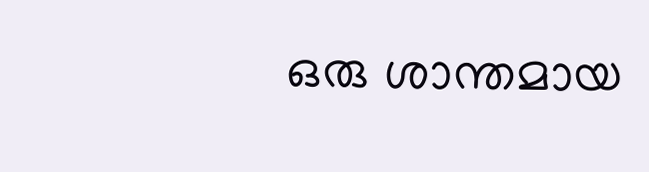ഒരു ശാന്തമായ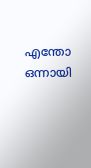എന്തോ ഒന്നായി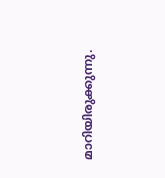മാറിയിരുക്കുന്നു.